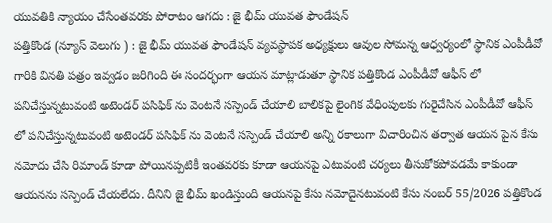యువతికి న్యాయం చేసేంతవరకు పోరాటం ఆగదు : జై భీమ్ యువత ఫౌండేషన్
పత్తికొండ (న్యూస్ వెలుగు ) : జై భీమ్ యువత ఫౌండేషన్ వ్యవస్థాపక అధ్యక్షులు ఆవుల సోమన్న ఆధ్వర్యంలో స్థానిక ఎంపీడీవో గారికి వినతి పత్రం ఇవ్వడం జరిగింది ఈ సందర్భంగా ఆయన మాట్లాడుతూ స్థానిక పత్తికొండ ఎంపీడీవో ఆఫీస్ లో పనిచేస్తున్నటువంటి అటెండర్ పసిఫిక్ ను వెంటనే సస్పెండ్ చేయాలి బాలికపై లైంగిక వేధింపులకు గురైచేసిన ఎంపీడీవో ఆఫీస్ లో పనిచేస్తున్నటువంటి అటెండర్ పసిఫిక్ ను వెంటనే సస్పెండ్ చేయాలి అన్ని రకాలుగా విచారించిన తర్వాత ఆయన పైన కేసు నమోదు చేసి రిమాండ్ కూడా పోయినప్పటికీ ఇంతవరకు కూడా ఆయనపై ఎటువంటి చర్యలు తీసుకోకపోవడమే కాకుండా ఆయనను సస్పెండ్ చేయలేదు. దీనిని జై భీమ్ ఖండిస్తుంది ఆయనపై కేసు నమోదైనటువంటి కేసు నంబర్ 55/2026 పత్తికొండ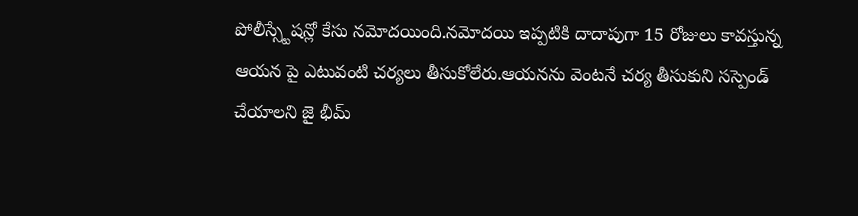పోలీస్స్టేషన్లో కేసు నమోదయింది.నమోదయి ఇప్పటికి దాదాపుగా 15 రోజులు కావస్తున్న ఆయన పై ఎటువంటి చర్యలు తీసుకోలేరు.ఆయనను వెంటనే చర్య తీసుకుని సస్పెండ్ చేయాలని జై భీమ్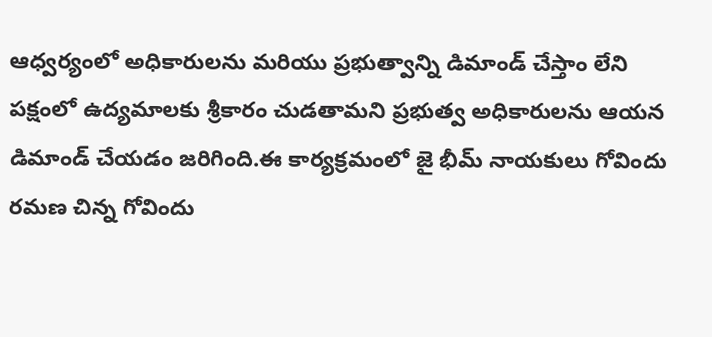ఆధ్వర్యంలో అధికారులను మరియు ప్రభుత్వాన్ని డిమాండ్ చేస్తాం లేని పక్షంలో ఉద్యమాలకు శ్రీకారం చుడతామని ప్రభుత్వ అధికారులను ఆయన డిమాండ్ చేయడం జరిగింది.ఈ కార్యక్రమంలో జై భీమ్ నాయకులు గోవిందు రమణ చిన్న గోవిందు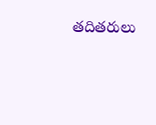తదితరులు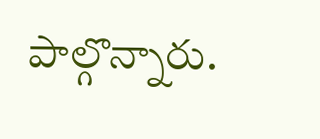పాల్గొన్నారు.